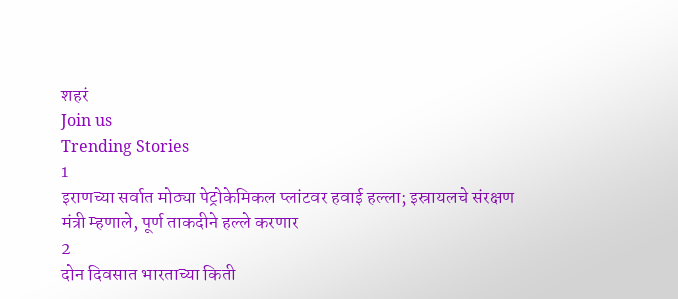शहरं
Join us
Trending Stories
1
इराणच्या सर्वात मोठ्या पेट्रोकेमिकल प्लांटवर हवाई हल्ला; इस्रायलचे संरक्षण मंत्री म्हणाले, पूर्ण ताकदीने हल्ले करणार
2
दोन दिवसात भारताच्या किती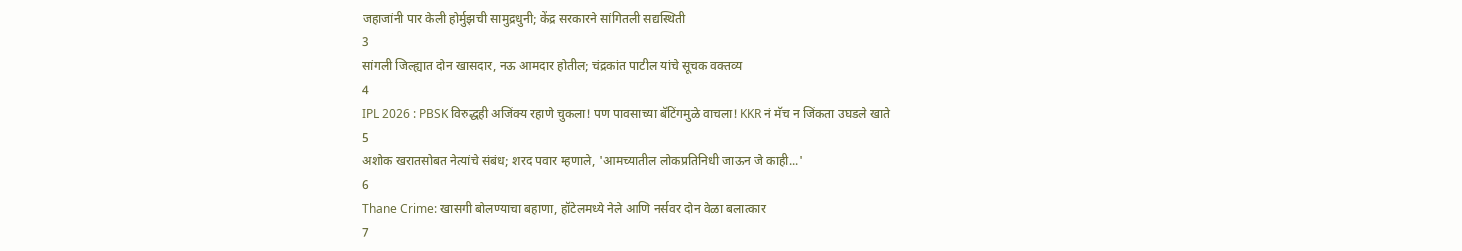जहाजांनी पार केली होर्मुझची सामुद्रधुनी; केंद्र सरकारने सांगितली सद्यस्थिती
3
सांगली जिल्ह्यात दोन खासदार, नऊ आमदार होतील; चंद्रकांत पाटील यांचे सूचक वक्तव्य
4
IPL 2026 : PBSK विरुद्धही अजिंक्य रहाणे चुकला! पण पावसाच्या बॅटिंगमुळे वाचला! KKR नं मॅच न जिंकता उघडले खाते
5
अशोक खरातसोबत नेत्यांचे संबंध; शरद पवार म्हणाले, 'आमच्यातील लोकप्रतिनिधी जाऊन जे काही...'
6
Thane Crime: खासगी बोलण्याचा बहाणा, हॉटेलमध्ये नेले आणि नर्सवर दोन वेळा बलात्कार
7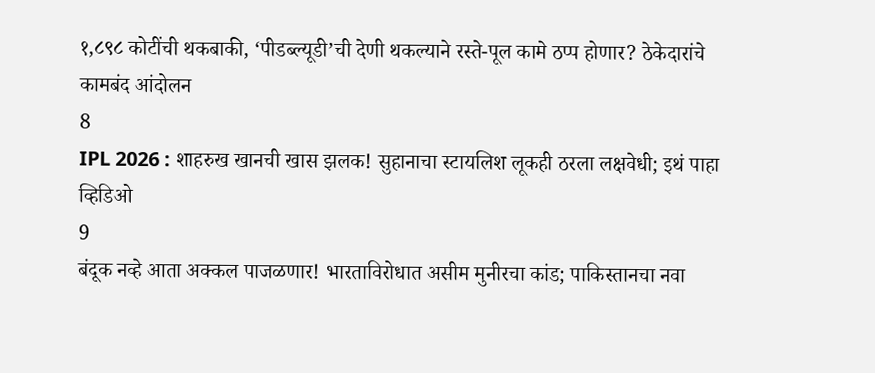१,८९८ कोटींची थकबाकी, ‘पीडब्ल्यूडी’ची देणी थकल्याने रस्ते-पूल कामे ठप्प होणार? ठेकेदारांचे कामबंद आंदोलन
8
IPL 2026 : शाहरुख खानची खास झलक! सुहानाचा स्टायलिश लूकही ठरला लक्षवेधी; इथं पाहा व्हिडिओ
9
बंदूक नव्हे आता अक्कल पाजळणार! भारताविरोधात असीम मुनीरचा कांड; पाकिस्तानचा नवा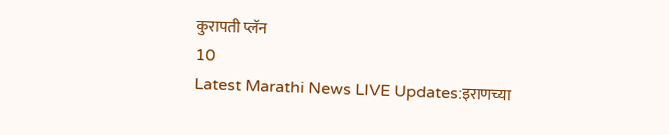कुरापती प्लॅन
10
Latest Marathi News LIVE Updates:इराणच्या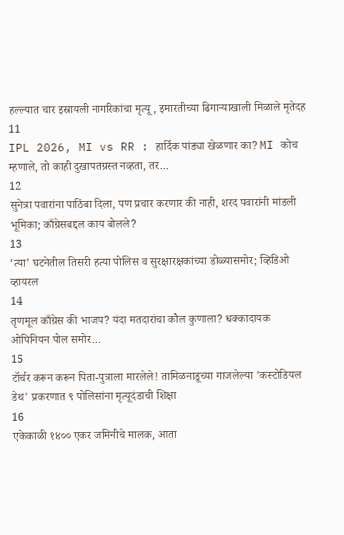हल्ल्यात चार इस्रायली नागरिकांचा मृत्यू, इमारतीच्या ढिगाऱ्याखाली मिळाले मृतेदह
11
IPL 2026, MI vs RR : हार्दिक पांड्या खेळणार का? MI कोच म्हणाले, तो काही दुखापतग्रस्त नव्हता, तर...
12
सुनेत्रा पवारांना पाठिंबा दिला, पण प्रचार करणार की नाही, शरद पवारांनी मांडली भूमिका; काँग्रेसबद्दल काय बोलले?
13
‘त्या’ घटनेतील तिसरी हत्या पोलिस व सुरक्षारक्षकांच्या डोळ्यासमोर; व्हिडिओ व्हायरल
14
तृणमूल काँग्रेस की भाजप? यंदा मतदारांचा कौल कुणाला? धक्कादायक ओपिनियन पोल समोर...
15
टॉर्चर करून करून पिता-पुत्राला मारलेले! तामिळनाडूच्या गाजलेल्या 'कस्टोडियल डेथ' प्रकरणात ९ पोलिसांना मृत्यूदंडाची शिक्षा
16
एकेकाळी १४०० एकर जमिनीचे मालक, आता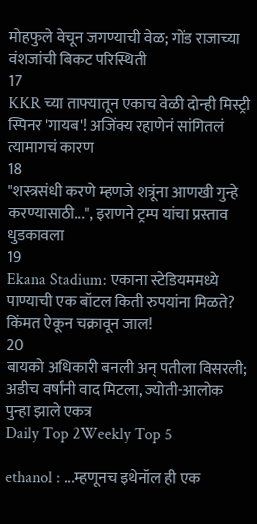मोहफुले वेचून जगण्याची वेळ; गोंड राजाच्या वंशजांची बिकट परिस्थिती
17
KKR च्या ताफ्यातून एकाच वेळी दोन्ही मिस्ट्री स्पिनर 'गायब'! अजिंक्य रहाणेनं सांगितलं त्यामागचं कारण
18
"शस्त्रसंधी करणे म्हणजे शत्रूंना आणखी गुन्हे करण्यासाठी...", इराणने ट्रम्प यांचा प्रस्ताव धुडकावला
19
Ekana Stadium: एकाना स्टेडियममध्ये पाण्याची एक बॉटल किती रुपयांना मिळते? किंमत ऐकून चक्रावून जाल!
20
बायको अधिकारी बनली अन् पतीला विसरली; अडीच वर्षांनी वाद मिटला, ज्योती-आलोक पुन्हा झाले एकत्र
Daily Top 2Weekly Top 5

ethanol : ...म्हणूनच इथेनॉल ही एक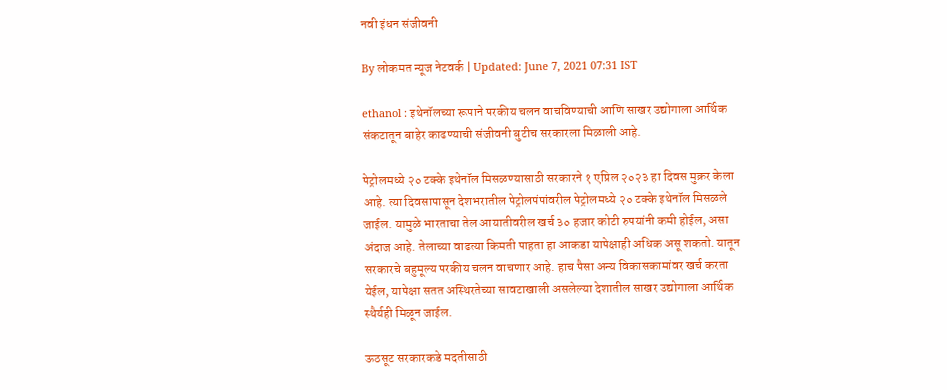नवी इंधन संजीवनी

By लोकमत न्यूज नेटवर्क | Updated: June 7, 2021 07:31 IST

ethanol : इथेनॉलच्या रूपाने परकीय चलन वाचविण्याची आणि साखर उद्योगाला आर्थिक संकटातून बाहेर काढण्याची संजीवनी बुटीच सरकारला मिळाली आहे.

पेट्रोलमध्ये २० टक्के इथेनॉल मिसळण्यासाठी सरकारने १ एप्रिल २०२३ हा दिवस मुक्रर केला आहे. त्या दिवसापासून देशभरातील पेट्रोलपंपांवरील पेट्रोलमध्ये २० टक्के इथेनॉल मिसळले जाईल. यामुळे भारताचा तेल आयातीवरील खर्च ३० हजार कोटी रुपयांनी कमी होईल, असा अंदाज आहे. तेलाच्या वाढत्या किमती पाहता हा आकडा यापेक्षाही अधिक असू शकतो. यातून सरकारचे बहुमूल्य परकीय चलन वाचणार आहे. हाच पैसा अन्य विकासकामांवर खर्च करता येईल, यापेक्षा सतत अस्थिरतेच्या सावटाखाली असलेल्या देशातील साखर उद्योगाला आर्थिक स्थैर्यही मिळून जाईल.

ऊठसूट सरकारकडे मदतीसाठी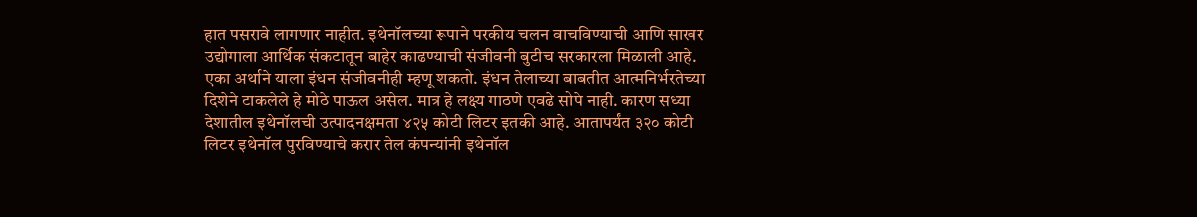हात पसरावे लागणार नाहीत. इथेनॉलच्या रूपाने परकीय चलन वाचविण्याची आणि साखर उद्योगाला आर्थिक संकटातून बाहेर काढण्याची संजीवनी बुटीच सरकारला मिळाली आहे. एका अर्थाने याला इंधन संजीवनीही म्हणू शकतो. इंधन तेलाच्या बाबतीत आत्मनिर्भरतेच्या दिशेने टाकलेले हे मोठे पाऊल असेल. मात्र हे लक्ष्य गाठणे एवढे सोपे नाही. कारण सध्या देशातील इथेनॉलची उत्पादनक्षमता ४२५ कोटी लिटर इतकी आहे. आतापर्यंत ३२० कोटी लिटर इथेनॉल पुरविण्याचे करार तेल कंपन्यांनी इथेनॉल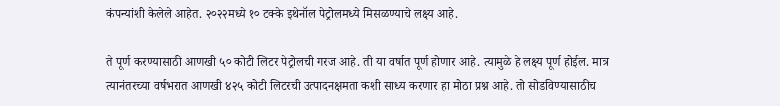कंपन्यांशी केलेले आहेत. २०२२मध्ये १० टक्के इथेनॉल पेट्रोलमध्ये मिसळण्याचे लक्ष्य आहे.

ते पूर्ण करण्यासाठी आणखी ५० कोटी लिटर पेट्रोलची गरज आहे. ती या वर्षात पूर्ण होणार आहे. त्यामुळे हे लक्ष्य पूर्ण होईल. मात्र त्यानंतरच्या वर्षभरात आणखी ४२५ कोटी लिटरची उत्पादनक्षमता कशी साध्य करणार हा मोठा प्रश्न आहे. तो सोडविण्यासाठीच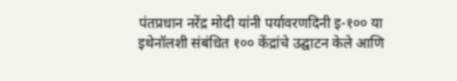पंतप्रधान नरेंद्र मोदी यांनी पर्यावरणदिनी इ-१०० या इथेनॉलशी संबंधित १०० केंद्रांचे उद्घाटन केले आणि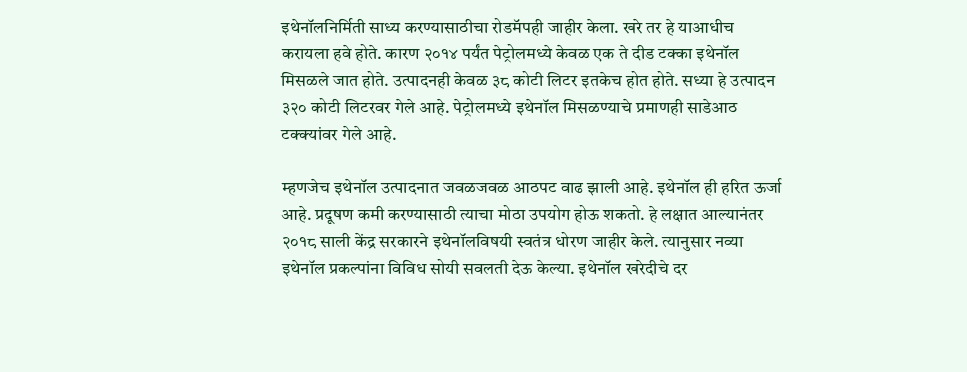इथेनॉलनिर्मिती साध्य करण्यासाठीचा रोडमॅपही जाहीर केला. खरे तर हे याआधीच करायला हवे होते. कारण २०१४ पर्यंत पेट्रोलमध्ये केवळ एक ते दीड टक्का इथेनॉल मिसळले जात होते. उत्पादनही केवळ ३८ कोटी लिटर इतकेच होत होते. सध्या हे उत्पादन ३२० कोटी लिटरवर गेले आहे. पेट्रोलमध्ये इथेनॉल मिसळण्याचे प्रमाणही साडेआठ टक्क्यांवर गेले आहे.

म्हणजेच इथेनॉल उत्पादनात जवळजवळ आठपट वाढ झाली आहे. इथेनॉल ही हरित ऊर्जा आहे. प्रदूषण कमी करण्यासाठी त्याचा मोठा उपयोग होऊ शकतो. हे लक्षात आल्यानंतर २०१८ साली केंद्र सरकारने इथेनॉलविषयी स्वतंत्र धोरण जाहीर केले. त्यानुसार नव्या इथेनॉल प्रकल्पांना विविध सोयी सवलती देऊ केल्या. इथेनॉल खरेदीचे दर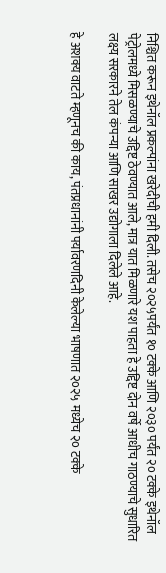निश्चित करून इथेनॉल प्रकल्पांना खरेदीची हमी दिली. तसेच २०२५पर्यंत १० टक्के आणि २०३० पर्यंत २० टक्के इथेनॉल पेट्रोलमध्ये मिसळण्याचे उद्दिष्ट ठेवण्यात आले, मात्र यात मिळणारे यश पाहता हे उद्दिष्ट दोन वर्षे आधीच गाठण्याचे सुधारित लक्ष्य सरकारने तेल कंपन्या आणि साखर उद्योगाला दिलेले आहे.

हे अशक्य वाटते म्हणूनच की काय, पंतप्रधानांनी पर्यावरणदिनी केलेल्या भाषणात २०२५ मध्येच २० टक्के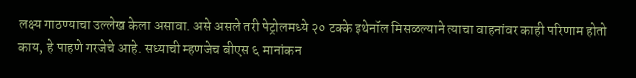लक्ष्य गाठण्याचा उल्लेख केला असावा. असे असले तरी पेट्रोलमध्ये २० टक्के इथेनॉल मिसळल्याने त्याचा वाहनांवर काही परिणाम होतो काय, हे पाहणे गरजेचे आहे. सध्याची म्हणजेच बीएस ६ मानांकन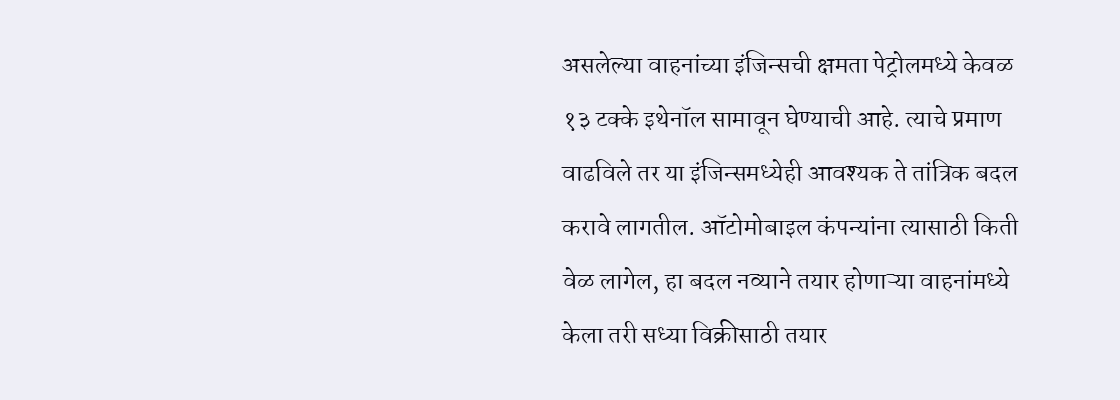असलेल्या वाहनांच्या इंजिन्सची क्षमता पेट्रोलमध्ये केवळ १३ टक्के इथेनॉल सामावून घेण्याची आहे. त्याचे प्रमाण वाढविले तर या इंजिन्समध्येही आवश्यक ते तांत्रिक बदल करावे लागतील. ऑटोमोबाइल कंपन्यांना त्यासाठी किती वेळ लागेल, हा बदल नव्याने तयार होणाऱ्या वाहनांमध्ये केला तरी सध्या विक्रीसाठी तयार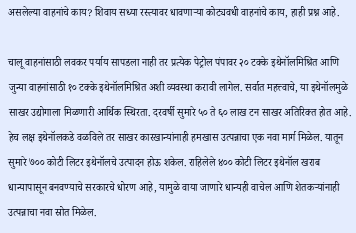असलेल्या वाहनांचे काय? शिवाय सध्या रस्त्यावर धावणाऱ्या कोट्यवधी वाहनांचे काय, हाही प्रश्न आहे.

चालू वाहनांसाठी लवकर पर्याय सापडला नाही तर प्रत्येक पेट्रोल पंपावर २० टक्के इथेनॉलमिश्रित आणि जुन्या वाहनांसाठी १० टक्के इथेनॉलमिश्रित अशी व्यवस्था करावी लागेल. सर्वात महत्त्वाचे, या इथेनॉलमुळे साखर उद्योगाला मिळणारी आर्थिक स्थिरता. दरवर्षी सुमारे ५० ते ६० लाख टन साखर अतिरिक्त होत आहे. हेच लक्ष इथेनॉलकडे वळविले तर साखर कारखान्यांनाही हमखास उत्पन्नाचा एक नवा मार्ग मिळेल. यातून सुमारे ७०० कोटी लिटर इथेनॉलचे उत्पादन होऊ शकेल. राहिलेले ४०० कोटी लिटर इथेनॉल खराब धान्यापासून बनवण्याचे सरकारचे धोरण आहे, यामुळे वाया जाणारे धान्यही वाचेल आणि शेतकऱ्यांनाही उत्पन्नाचा नवा स्रोत मिळेल.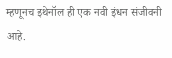म्हणूनच इथेनॉल ही एक नवी इंधन संजीवनी आहे.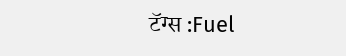टॅग्स :Fuel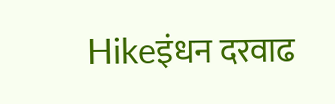Hikeइंधन दरवाढ